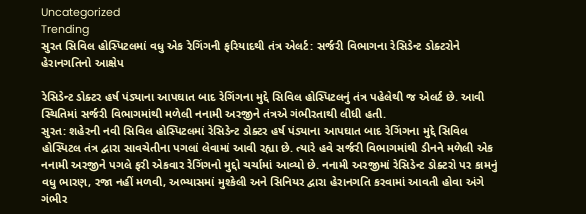Uncategorized
Trending
સુરત સિવિલ હોસ્પિટલમાં વધુ એક રેગિંગની ફરિયાદથી તંત્ર એલર્ટ: સર્જરી વિભાગના રેસિડેન્ટ ડોક્ટરોને હેરાનગતિનો આક્ષેપ

રેસિડેન્ટ ડોક્ટર હર્ષ પંડ્યાના આપઘાત બાદ રેગિંગના મુદ્દે સિવિલ હોસ્પિટલનું તંત્ર પહેલેથી જ એલર્ટ છે. આવી સ્થિતિમાં સર્જરી વિભાગમાંથી મળેલી નનામી અરજીને તંત્રએ ગંભીરતાથી લીધી હતી.
સુરત: શહેરની નવી સિવિલ હોસ્પિટલમાં રેસિડેન્ટ ડોક્ટર હર્ષ પંડ્યાના આપઘાત બાદ રેગિંગના મુદ્દે સિવિલ હોસ્પિટલ તંત્ર દ્વારા સાવચેતીના પગલાં લેવામાં આવી રહ્યા છે. ત્યારે હવે સર્જરી વિભાગમાંથી ડીનને મળેલી એક નનામી અરજીને પગલે ફરી એકવાર રેગિંગનો મુદ્દો ચર્ચામાં આવ્યો છે. નનામી અરજીમાં રેસિડેન્ટ ડોક્ટરો પર કામનું વધુ ભારણ, રજા નહીં મળવી, અભ્યાસમાં મુશ્કેલી અને સિનિયર દ્વારા હેરાનગતિ કરવામાં આવતી હોવા અંગે ગંભીર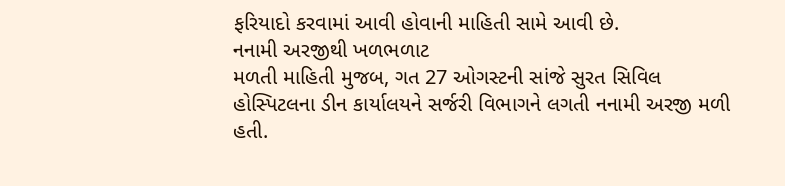ફરિયાદો કરવામાં આવી હોવાની માહિતી સામે આવી છે.
નનામી અરજીથી ખળભળાટ
મળતી માહિતી મુજબ, ગત 27 ઓગસ્ટની સાંજે સુરત સિવિલ હોસ્પિટલના ડીન કાર્યાલયને સર્જરી વિભાગને લગતી નનામી અરજી મળી હતી.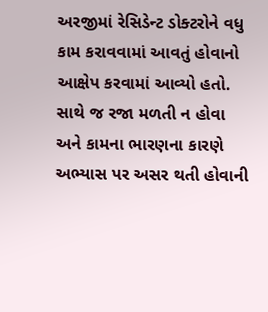અરજીમાં રેસિડેન્ટ ડોક્ટરોને વધુ કામ કરાવવામાં આવતું હોવાનો આક્ષેપ કરવામાં આવ્યો હતો. સાથે જ રજા મળતી ન હોવા અને કામના ભારણના કારણે અભ્યાસ પર અસર થતી હોવાની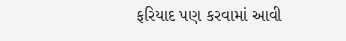ફરિયાદ પણ કરવામાં આવી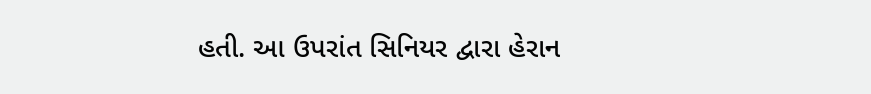હતી. આ ઉપરાંત સિનિયર દ્વારા હેરાન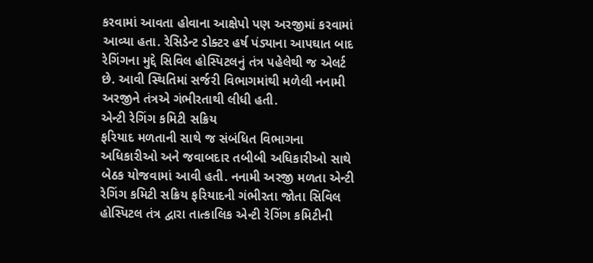કરવામાં આવતા હોવાના આક્ષેપો પણ અરજીમાં કરવામાં આવ્યા હતા. રેસિડેન્ટ ડોક્ટર હર્ષ પંડ્યાના આપઘાત બાદ રેગિંગના મુદ્દે સિવિલ હોસ્પિટલનું તંત્ર પહેલેથી જ એલર્ટ છે. આવી સ્થિતિમાં સર્જરી વિભાગમાંથી મળેલી નનામી અરજીને તંત્રએ ગંભીરતાથી લીધી હતી.
એન્ટી રેગિંગ કમિટી સક્રિય
ફરિયાદ મળતાની સાથે જ સંબંધિત વિભાગના અધિકારીઓ અને જવાબદાર તબીબી અધિકારીઓ સાથે બેઠક યોજવામાં આવી હતી. નનામી અરજી મળતા એન્ટી રેગિંગ કમિટી સક્રિય ફરિયાદની ગંભીરતા જોતા સિવિલ હોસ્પિટલ તંત્ર દ્વારા તાત્કાલિક એન્ટી રેગિંગ કમિટીની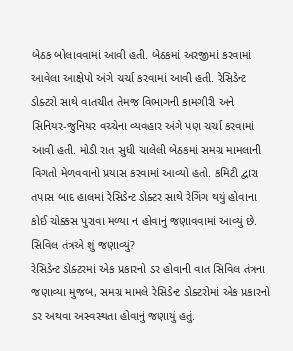બેઠક બોલાવવામાં આવી હતી. બેઠકમાં અરજીમાં કરવામાં આવેલા આક્ષેપો અંગે ચર્ચા કરવામાં આવી હતી. રેસિડેન્ટ ડોક્ટરો સાથે વાતચીત તેમજ વિભાગની કામગીરી અને સિનિયર-જુનિયર વચ્ચેના વ્યવહાર અંગે પણ ચર્ચા કરવામાં આવી હતી. મોડી રાત સુધી ચાલેલી બેઠકમાં સમગ્ર મામલાની વિગતો મેળવવાનો પ્રયાસ કરવામાં આવ્યો હતો. કમિટી દ્વારા તપાસ બાદ હાલમાં રેસિડેન્ટ ડોક્ટર સાથે રેગિંગ થયું હોવાના કોઈ ચોક્કસ પુરાવા મળ્યા ન હોવાનું જણાવવામાં આવ્યું છે.
સિવિલ તંત્રએ શું જણાવ્યું?
રેસિડેન્ટ ડોક્ટરમાં એક પ્રકારનો ડર હોવાની વાત સિવિલ તંત્રના જણાવ્યા મુજબ, સમગ્ર મામલે રેસિડેન્ટ ડોક્ટરોમાં એક પ્રકારનો ડર અથવા અસ્વસ્થતા હોવાનું જણાયું હતું.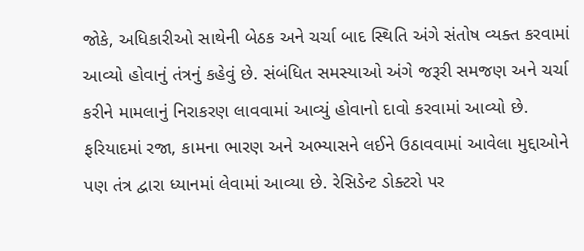જોકે, અધિકારીઓ સાથેની બેઠક અને ચર્ચા બાદ સ્થિતિ અંગે સંતોષ વ્યક્ત કરવામાં આવ્યો હોવાનું તંત્રનું કહેવું છે. સંબંધિત સમસ્યાઓ અંગે જરૂરી સમજણ અને ચર્ચા કરીને મામલાનું નિરાકરણ લાવવામાં આવ્યું હોવાનો દાવો કરવામાં આવ્યો છે. ફરિયાદમાં રજા, કામના ભારણ અને અભ્યાસને લઈને ઉઠાવવામાં આવેલા મુદ્દાઓને પણ તંત્ર દ્વારા ધ્યાનમાં લેવામાં આવ્યા છે. રેસિડેન્ટ ડોક્ટરો પર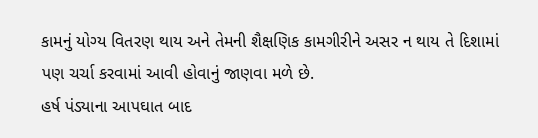કામનું યોગ્ય વિતરણ થાય અને તેમની શૈક્ષણિક કામગીરીને અસર ન થાય તે દિશામાં પણ ચર્ચા કરવામાં આવી હોવાનું જાણવા મળે છે.
હર્ષ પંડ્યાના આપઘાત બાદ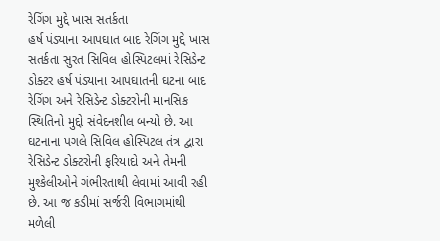રેગિંગ મુદ્દે ખાસ સતર્કતા
હર્ષ પંડ્યાના આપઘાત બાદ રેગિંગ મુદ્દે ખાસ સતર્કતા સુરત સિવિલ હોસ્પિટલમાં રેસિડેન્ટ ડોક્ટર હર્ષ પંડ્યાના આપઘાતની ઘટના બાદ રેગિંગ અને રેસિડેન્ટ ડોક્ટરોની માનસિક સ્થિતિનો મુદ્દો સંવેદનશીલ બન્યો છે. આ ઘટનાના પગલે સિવિલ હોસ્પિટલ તંત્ર દ્વારા રેસિડેન્ટ ડોક્ટરોની ફરિયાદો અને તેમની મુશ્કેલીઓને ગંભીરતાથી લેવામાં આવી રહી છે. આ જ કડીમાં સર્જરી વિભાગમાંથી મળેલી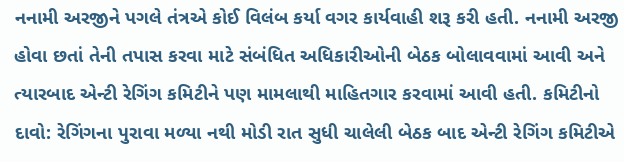નનામી અરજીને પગલે તંત્રએ કોઈ વિલંબ કર્યા વગર કાર્યવાહી શરૂ કરી હતી. નનામી અરજી હોવા છતાં તેની તપાસ કરવા માટે સંબંધિત અધિકારીઓની બેઠક બોલાવવામાં આવી અને ત્યારબાદ એન્ટી રેગિંગ કમિટીને પણ મામલાથી માહિતગાર કરવામાં આવી હતી. કમિટીનો દાવો: રેગિંગના પુરાવા મળ્યા નથી મોડી રાત સુધી ચાલેલી બેઠક બાદ એન્ટી રેગિંગ કમિટીએ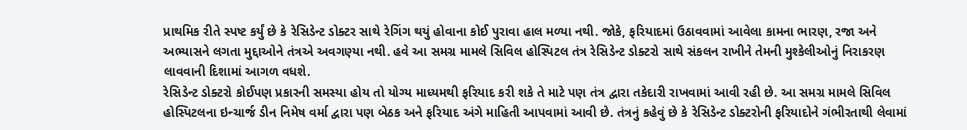પ્રાથમિક રીતે સ્પષ્ટ કર્યું છે કે રેસિડેન્ટ ડોક્ટર સાથે રેગિંગ થયું હોવાના કોઈ પુરાવા હાલ મળ્યા નથી. જોકે, ફરિયાદમાં ઉઠાવવામાં આવેલા કામના ભારણ, રજા અને અભ્યાસને લગતા મુદ્દાઓને તંત્રએ અવગણ્યા નથી. હવે આ સમગ્ર મામલે સિવિલ હોસ્પિટલ તંત્ર રેસિડેન્ટ ડોક્ટરો સાથે સંકલન રાખીને તેમની મુશ્કેલીઓનું નિરાકરણ લાવવાની દિશામાં આગળ વધશે.
રેસિડેન્ટ ડોક્ટરો કોઈપણ પ્રકારની સમસ્યા હોય તો યોગ્ય માધ્યમથી ફરિયાદ કરી શકે તે માટે પણ તંત્ર દ્વારા તકેદારી રાખવામાં આવી રહી છે. આ સમગ્ર મામલે સિવિલ હોસ્પિટલના ઇન્ચાર્જ ડીન નિમેષ વર્મા દ્વારા પણ બેઠક અને ફરિયાદ અંગે માહિતી આપવામાં આવી છે. તંત્રનું કહેવું છે કે રેસિડેન્ટ ડોક્ટરોની ફરિયાદોને ગંભીરતાથી લેવામાં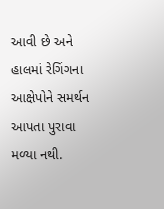આવી છે અને હાલમાં રેગિંગના આક્ષેપોને સમર્થન આપતા પુરાવા મળ્યા નથી.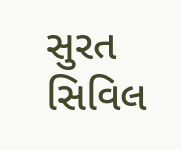સુરત સિવિલ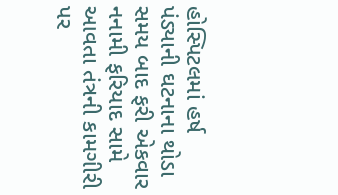હોસ્પિટલમાં હર્ષ પંડ્યાની ઘટનાના થોડા સમય બાદ ફરી એકવાર નનામી ફરિયાદ સામે આવતા તંત્રની કામગીરી પર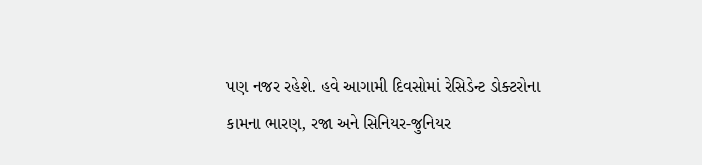પણ નજર રહેશે. હવે આગામી દિવસોમાં રેસિડેન્ટ ડોક્ટરોના કામના ભારણ, રજા અને સિનિયર-જુનિયર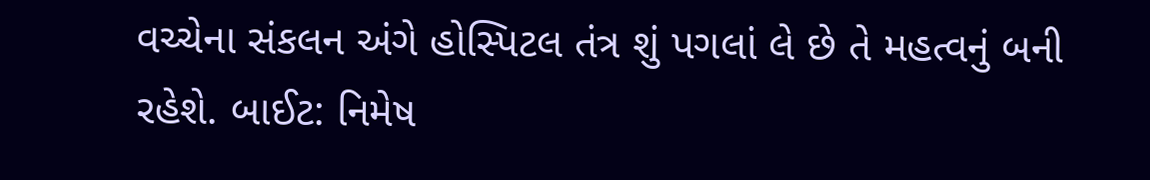વચ્ચેના સંકલન અંગે હોસ્પિટલ તંત્ર શું પગલાં લે છે તે મહત્વનું બની રહેશે. બાઈટ: નિમેષ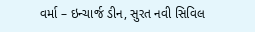વર્મા – ઇન્ચાર્જ ડીન, સુરત નવી સિવિલ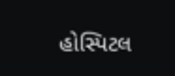હોસ્પિટલ